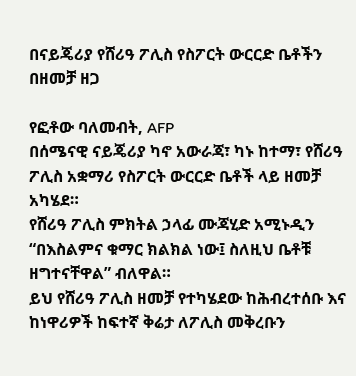በናይጄሪያ የሸሪዓ ፖሊስ የስፖርት ውርርድ ቤቶችን በዘመቻ ዘጋ

የፎቶው ባለመብት, AFP
በሰሜናዊ ናይጄሪያ ካኖ አውራጃ፣ ካኑ ከተማ፣ የሸሪዓ ፖሊስ አቋማሪ የስፖርት ውርርድ ቤቶች ላይ ዘመቻ አካሄደ።
የሸሪዓ ፖሊስ ምክትል ኃላፊ ሙጃሂድ አሚኑዲን “በእስልምና ቁማር ክልክል ነው፤ ስለዚህ ቤቶቹ ዘግተናቸዋል” ብለዋል።
ይህ የሸሪዓ ፖሊስ ዘመቻ የተካሄደው ከሕብረተሰቡ እና ከነዋሪዎች ከፍተኛ ቅሬታ ለፖሊስ መቅረቡን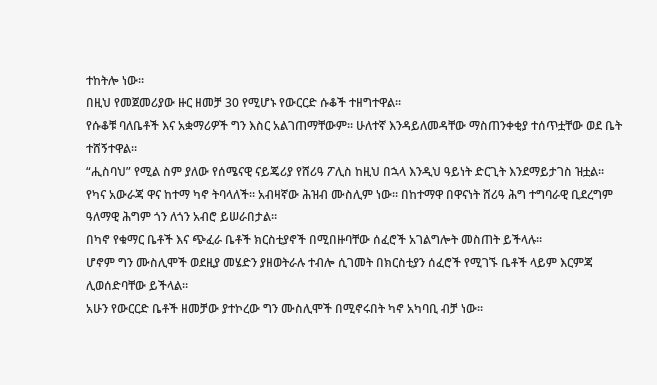ተከትሎ ነው።
በዚህ የመጀመሪያው ዙር ዘመቻ 30 የሚሆኑ የውርርድ ሱቆች ተዘግተዋል።
የሱቆቹ ባለቤቶች እና አቋማሪዎች ግን እስር አልገጠማቸውም። ሁለተኛ እንዳይለመዳቸው ማስጠንቀቂያ ተሰጥቷቸው ወደ ቤት ተሸኝተዋል።
“ሒስባህ” የሚል ስም ያለው የሰሜናዊ ናይጄሪያ የሸሪዓ ፖሊስ ከዚህ በኋላ እንዲህ ዓይነት ድርጊት እንደማይታገስ ዝቷል።
የካና አውራጃ ዋና ከተማ ካኖ ትባላለች። አብዛኛው ሕዝብ ሙስሊም ነው። በከተማዋ በዋናነት ሸሪዓ ሕግ ተግባራዊ ቢደረግም ዓለማዊ ሕግም ጎን ለጎን አብሮ ይሠራበታል።
በካኖ የቁማር ቤቶች እና ጭፈራ ቤቶች ክርስቲያኖች በሚበዙባቸው ሰፈሮች አገልግሎት መስጠት ይችላሉ።
ሆኖም ግን ሙስሊሞች ወደዚያ መሄድን ያዘወትራሉ ተብሎ ሲገመት በክርስቲያን ሰፈሮች የሚገኙ ቤቶች ላይም እርምጃ ሊወሰድባቸው ይችላል።
አሁን የውርርድ ቤቶች ዘመቻው ያተኮረው ግን ሙስሊሞች በሚኖሩበት ካኖ አካባቢ ብቻ ነው።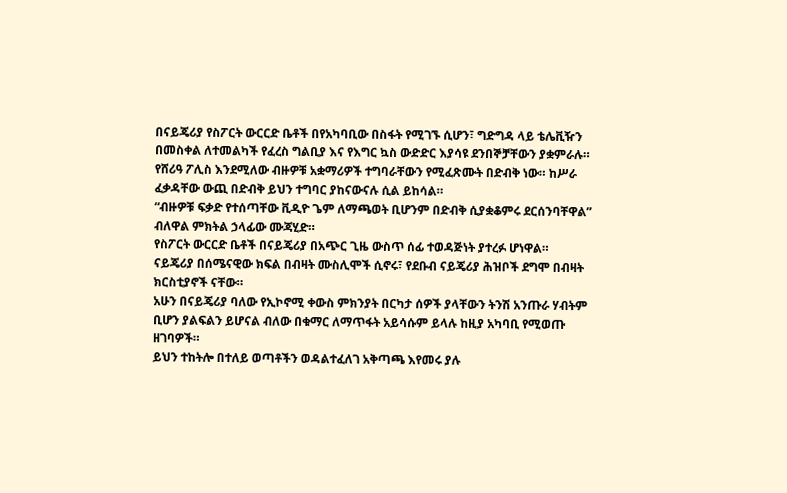በናይጄሪያ የስፖርት ውርርድ ቤቶች በየአካባቢው በስፋት የሚገኙ ሲሆን፣ ግድግዳ ላይ ቴሌቪዥን በመስቀል ለተመልካች የፈረስ ግልቢያ እና የእግር ኳስ ውድድር እያሳዩ ደንበኞቻቸውን ያቋምራሉ።
የሸሪዓ ፖሊስ እንደሚለው ብዙዎቹ አቋማሪዎች ተግባራቸውን የሚፈጽሙት በድብቅ ነው። ከሥራ ፈቃዳቸው ውጪ በድብቅ ይህን ተግባር ያከናውናሉ ሲል ይከሳል።
“ብዙዎቹ ፍቃድ የተሰጣቸው ቪዲዮ ጌም ለማጫወት ቢሆንም በድብቅ ሲያቋቆምሩ ደርሰንባቸዋል” ብለዋል ምክትል ኃላፊው ሙጃሂድ።
የስፖርት ውርርድ ቤቶች በናይጄሪያ በአጭር ጊዜ ውስጥ ሰፊ ተወዳጅነት ያተረፉ ሆነዋል።
ናይጄሪያ በሰሜናዊው ክፍል በብዛት ሙስሊሞች ሲኖሩ፣ የደቡብ ናይጄሪያ ሕዝቦች ደግሞ በብዛት ክርስቲያኖች ናቸው።
አሁን በናይጄሪያ ባለው የኢኮኖሚ ቀውስ ምክንያት በርካታ ሰዎች ያላቸውን ትንሽ አንጡራ ሃብትም ቢሆን ያልፍልን ይሆናል ብለው በቁማር ለማጥፋት አይሳሱም ይላሉ ከዚያ አካባቢ የሚወጡ ዘገባዎች።
ይህን ተከትሎ በተለይ ወጣቶችን ወዳልተፈለገ አቅጣጫ እየመሩ ያሉ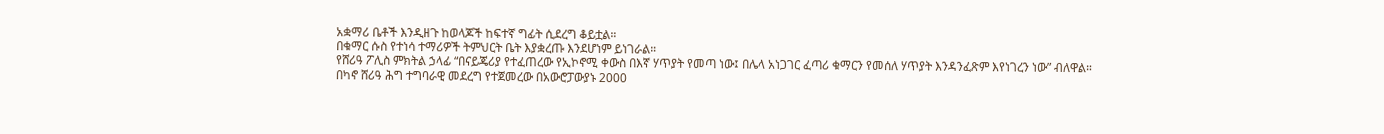አቋማሪ ቤቶች እንዲዘጉ ከወላጆች ከፍተኛ ግፊት ሲደረግ ቆይቷል።
በቁማር ሱስ የተነሳ ተማሪዎች ትምህርት ቤት እያቋረጡ እንደሆነም ይነገራል።
የሸሪዓ ፖሊስ ምክትል ኃላፊ “በናይጄሪያ የተፈጠረው የኢኮኖሚ ቀውስ በእኛ ሃጥያት የመጣ ነው፤ በሌላ አነጋገር ፈጣሪ ቁማርን የመሰለ ሃጥያት እንዳንፈጽም እየነገረን ነው” ብለዋል።
በካኖ ሸሪዓ ሕግ ተግባራዊ መደረግ የተጀመረው በአውሮፓውያኑ 2000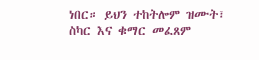ነበር። ይህን ተከትሎም ዝሙት፣ ስካር እና ቁማር መፈጸም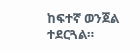ከፍተኛ ወንጀል ተደርጓል።